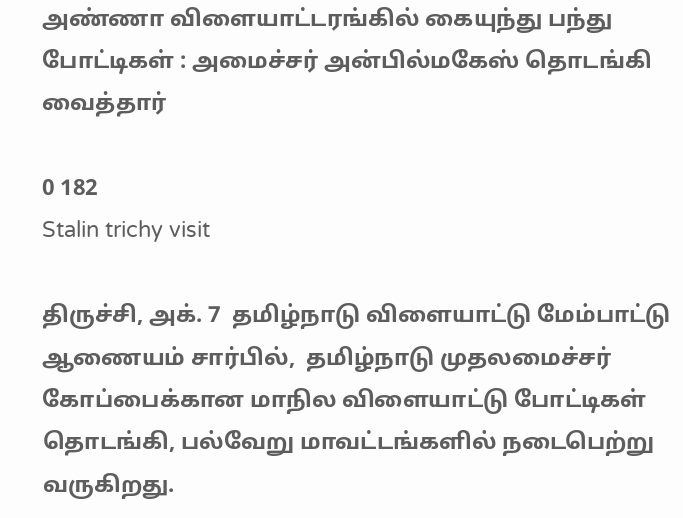அண்ணா விளையாட்டரங்கில் கையுந்து பந்து போட்டிகள் : அமைச்சர் அன்பில்மகேஸ் தொடங்கி வைத்தார்

0 182
Stalin trichy visit

திருச்சி, அக். 7  தமிழ்நாடு விளையாட்டு மேம்பாட்டு ஆணையம் சார்பில்,  தமிழ்நாடு முதலமைச்சர் கோப்பைக்கான மாநில விளையாட்டு போட்டிகள் தொடங்கி, பல்வேறு மாவட்டங்களில் நடைபெற்று வருகிறது.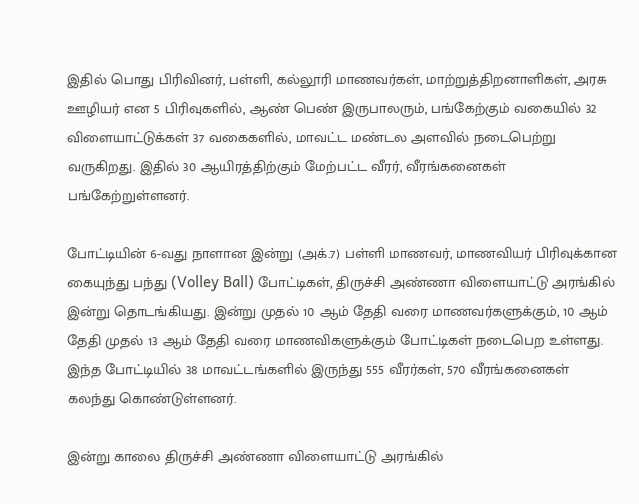இதில் பொது பிரிவினர், பள்ளி, கல்லூரி மாணவர்கள், மாற்றுத்திறனாளிகள், அரசு ஊழியர் என 5 பிரிவுகளில், ஆண் பெண் இருபாலரும், பங்கேற்கும் வகையில் 32 விளையாட்டுக்கள் 37 வகைகளில், மாவட்ட மண்டல அளவில் நடைபெற்று வருகிறது. இதில் 30 ஆயிரத்திற்கும் மேற்பட்ட வீரர், வீரங்கனைகள் பங்கேற்றுள்ளனர்.

போட்டியின் 6-வது நாளான இன்று (அக்.7) பள்ளி மாணவர், மாணவியர் பிரிவுக்கான கையுந்து பந்து (Volley Ball) போட்டிகள், திருச்சி அண்ணா விளையாட்டு அரங்கில் இன்று தொடங்கியது. இன்று முதல் 10 ஆம் தேதி வரை மாணவர்களுக்கும், 10 ஆம் தேதி முதல் 13 ஆம் தேதி வரை மாணவிகளுக்கும் போட்டிகள் நடைபெற உள்ளது. இந்த போட்டியில் 38 மாவட்டங்களில் இருந்து 555 வீரர்கள், 570 வீரங்கனைகள் கலந்து கொண்டுள்ளனர்.

இன்று காலை திருச்சி அண்ணா விளையாட்டு அரங்கில்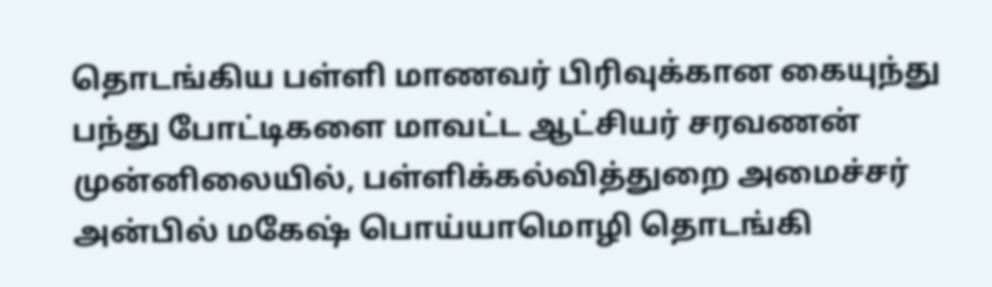தொடங்கிய பள்ளி மாணவர் பிரிவுக்கான கையுந்து பந்து போட்டிகளை மாவட்ட ஆட்சியர் சரவணன் முன்னிலையில், பள்ளிக்கல்வித்துறை அமைச்சர் அன்பில் மகேஷ் பொய்யாமொழி தொடங்கி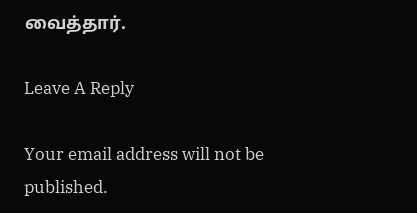வைத்தார்.

Leave A Reply

Your email address will not be published.